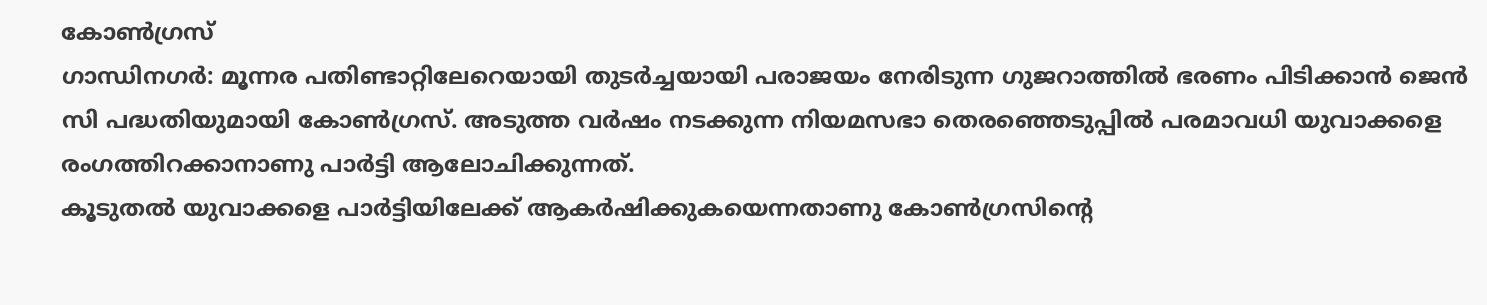കോൺഗ്രസ്
ഗാന്ധിനഗർ: മൂന്നര പതിണ്ടാറ്റിലേറെയായി തുടർച്ചയായി പരാജയം നേരിടുന്ന ഗുജറാത്തിൽ ഭരണം പിടിക്കാൻ ജെൻ സി പദ്ധതിയുമായി കോൺഗ്രസ്. അടുത്ത വർഷം നടക്കുന്ന നിയമസഭാ തെരഞ്ഞെടുപ്പിൽ പരമാവധി യുവാക്കളെ രംഗത്തിറക്കാനാണു പാർട്ടി ആലോചിക്കുന്നത്.
കൂടുതൽ യുവാക്കളെ പാർട്ടിയിലേക്ക് ആകർഷിക്കുകയെന്നതാണു കോൺഗ്രസിന്റെ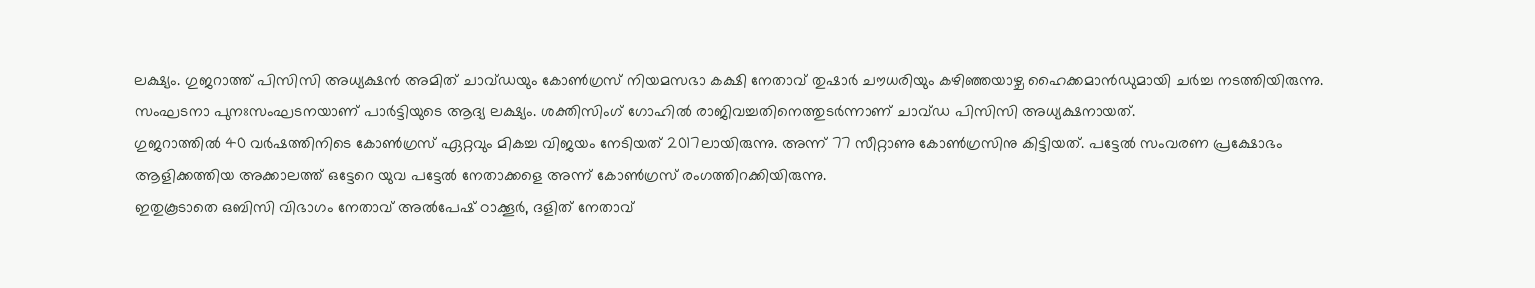ലക്ഷ്യം. ഗുജറാത്ത് പിസിസി അധ്യക്ഷൻ അമിത് ചാവ്ഡയും കോൺഗ്രസ് നിയമസഭാ കക്ഷി നേതാവ് തുഷാർ ചൗധരിയും കഴിഞ്ഞയാഴ്ച ഹൈക്കമാൻഡുമായി ചർച്ച നടത്തിയിരുന്നു.
സംഘടനാ പുനഃസംഘടനയാണ് പാർട്ടിയുടെ ആദ്യ ലക്ഷ്യം. ശക്തിസിംഗ് ഗോഹിൽ രാജിവച്ചതിനെത്തുടർന്നാണ് ചാവ്ഡ പിസിസി അധ്യക്ഷനായത്.
ഗുജറാത്തിൽ 40 വർഷത്തിനിടെ കോൺഗ്രസ് ഏറ്റവും മികച്ച വിജയം നേടിയത് 2017ലായിരുന്നു. അന്ന് 77 സീറ്റാണു കോൺഗ്രസിനു കിട്ടിയത്. പട്ടേൽ സംവരണ പ്രക്ഷോഭം ആളിക്കത്തിയ അക്കാലത്ത് ഒട്ടേറെ യുവ പട്ടേൽ നേതാക്കളെ അന്ന് കോൺഗ്രസ് രംഗത്തിറക്കിയിരുന്നു.
ഇതുകൂടാതെ ഒബിസി വിഭാഗം നേതാവ് അൽപേഷ് ഠാക്കൂർ, ദളിത് നേതാവ്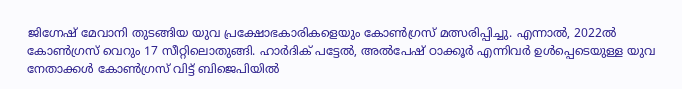ജിഗ്നേഷ് മേവാനി തുടങ്ങിയ യുവ പ്രക്ഷോഭകാരികളെയും കോൺഗ്രസ് മത്സരിപ്പിച്ചു. എന്നാൽ, 2022ൽ കോൺഗ്രസ് വെറും 17 സീറ്റിലൊതുങ്ങി. ഹാർദിക് പട്ടേൽ, അൽപേഷ് ഠാക്കൂർ എന്നിവർ ഉൾപ്പെടെയുള്ള യുവ നേതാക്കൾ കോൺഗ്രസ് വിട്ട് ബിജെപിയിൽ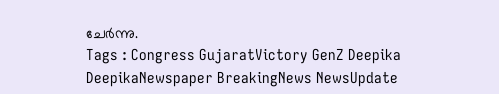ചേർന്നു.
Tags : Congress GujaratVictory GenZ Deepika DeepikaNewspaper BreakingNews NewsUpdate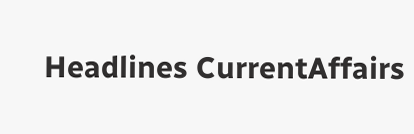Headlines CurrentAffairs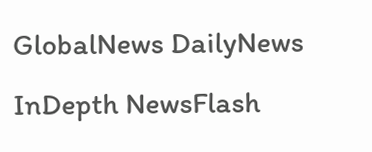GlobalNews DailyNews InDepth NewsFlash